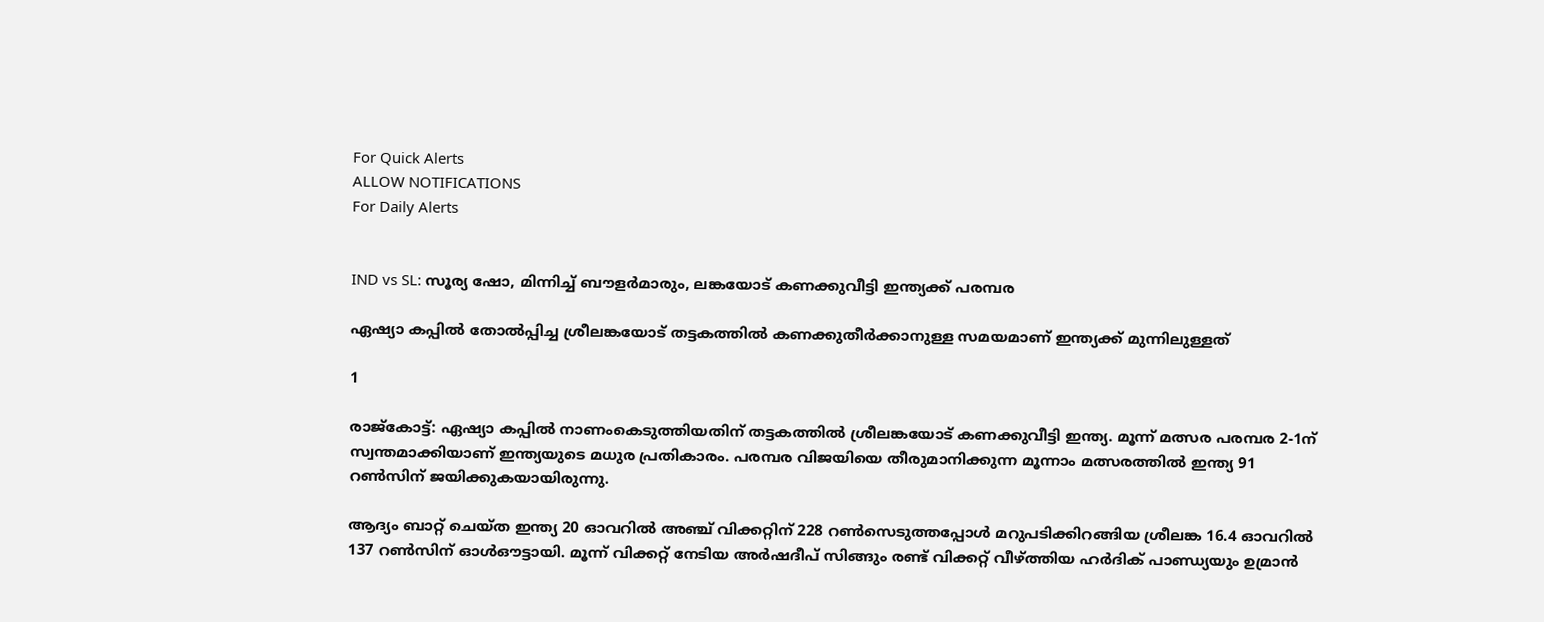For Quick Alerts
ALLOW NOTIFICATIONS
For Daily Alerts


IND vs SL: സൂര്യ ഷോ, മിന്നിച്ച് ബൗളര്‍മാരും, ലങ്കയോട് കണക്കുവീട്ടി ഇന്ത്യക്ക് പരമ്പര

ഏഷ്യാ കപ്പില്‍ തോല്‍പ്പിച്ച ശ്രീലങ്കയോട് തട്ടകത്തില്‍ കണക്കുതീര്‍ക്കാനുള്ള സമയമാണ് ഇന്ത്യക്ക് മുന്നിലുള്ളത്

1

രാജ്കോട്ട്: ഏഷ്യാ കപ്പില്‍ നാണംകെടുത്തിയതിന് തട്ടകത്തില്‍ ശ്രീലങ്കയോട് കണക്കുവീട്ടി ഇന്ത്യ. മൂന്ന് മത്സര പരമ്പര 2-1ന് സ്വന്തമാക്കിയാണ് ഇന്ത്യയുടെ മധുര പ്രതികാരം. പരമ്പര വിജയിയെ തീരുമാനിക്കുന്ന മൂന്നാം മത്സരത്തില്‍ ഇന്ത്യ 91 റണ്‍സിന് ജയിക്കുകയായിരുന്നു.

ആദ്യം ബാറ്റ് ചെയ്ത ഇന്ത്യ 20 ഓവറില്‍ അഞ്ച് വിക്കറ്റിന് 228 റണ്‍സെടുത്തപ്പോള്‍ മറുപടിക്കിറങ്ങിയ ശ്രീലങ്ക 16.4 ഓവറില്‍ 137 റണ്‍സിന് ഓള്‍ഔട്ടായി. മൂന്ന് വിക്കറ്റ് നേടിയ അര്‍ഷദീപ് സിങ്ങും രണ്ട് വിക്കറ്റ് വീഴ്ത്തിയ ഹര്‍ദിക് പാണ്ഡ്യയും ഉമ്രാന്‍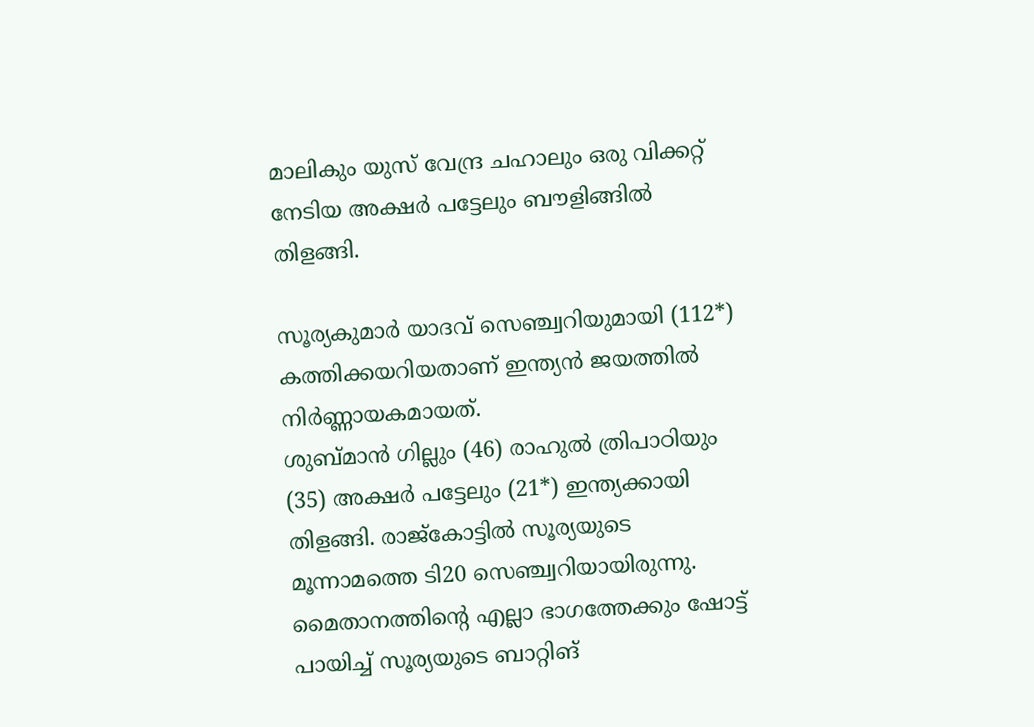മാലികും യുസ് വേന്ദ്ര ചഹാലും ഒരു വിക്കറ്റ് നേടിയ അക്ഷര്‍ പട്ടേലും ബൗളിങ്ങില്‍ തിളങ്ങി.

സൂര്യകുമാര്‍ യാദവ് സെഞ്ച്വറിയുമായി (112*) കത്തിക്കയറിയതാണ് ഇന്ത്യന്‍ ജയത്തില്‍ നിര്‍ണ്ണായകമായത്.
ശുബ്മാന്‍ ഗില്ലും (46) രാഹുല്‍ ത്രിപാഠിയും (35) അക്ഷര്‍ പട്ടേലും (21*) ഇന്ത്യക്കായി തിളങ്ങി. രാജ്‌കോട്ടില്‍ സൂര്യയുടെ മൂന്നാമത്തെ ടി20 സെഞ്ച്വറിയായിരുന്നു. മൈതാനത്തിന്റെ എല്ലാ ഭാഗത്തേക്കും ഷോട്ട് പായിച്ച് സൂര്യയുടെ ബാറ്റിങ്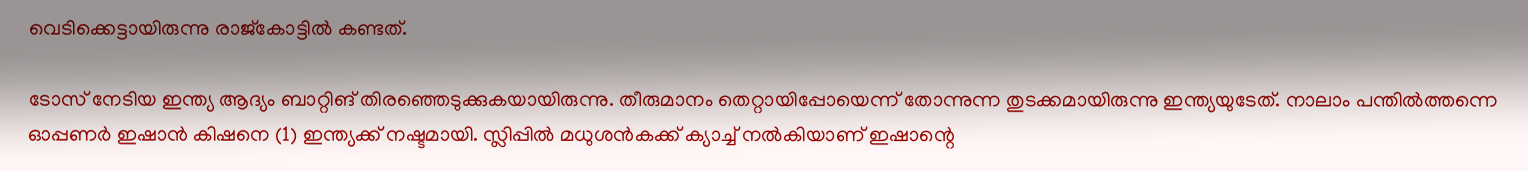വെടിക്കെട്ടായിരുന്നു രാജ്‌കോട്ടില്‍ കണ്ടത്.

ടോസ് നേടിയ ഇന്ത്യ ആദ്യം ബാറ്റിങ് തിരഞ്ഞെടുക്കുകയായിരുന്നു. തീരുമാനം തെറ്റായിപ്പോയെന്ന് തോന്നുന്ന തുടക്കമായിരുന്നു ഇന്ത്യയുടേത്. നാലാം പന്തില്‍ത്തന്നെ ഓപ്പണര്‍ ഇഷാന്‍ കിഷനെ (1) ഇന്ത്യക്ക് നഷ്ടമായി. സ്ലിപ്പില്‍ മധുശന്‍കക്ക് ക്യാച്ച് നല്‍കിയാണ് ഇഷാന്റെ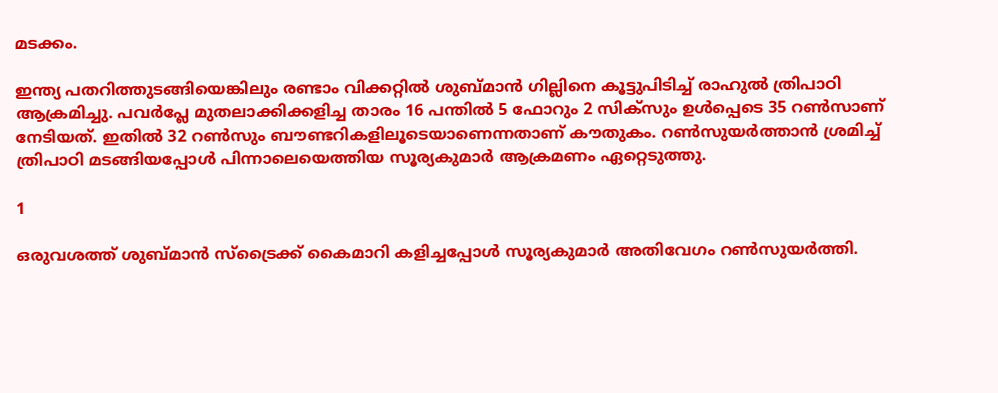മടക്കം.

ഇന്ത്യ പതറിത്തുടങ്ങിയെങ്കിലും രണ്ടാം വിക്കറ്റില്‍ ശുബ്മാന്‍ ഗില്ലിനെ കൂട്ടുപിടിച്ച് രാഹുല്‍ ത്രിപാഠി ആക്രമിച്ചു. പവര്‍പ്ലേ മുതലാക്കിക്കളിച്ച താരം 16 പന്തില്‍ 5 ഫോറും 2 സിക്‌സും ഉള്‍പ്പെടെ 35 റണ്‍സാണ് നേടിയത്. ഇതില്‍ 32 റണ്‍സും ബൗണ്ടറികളിലൂടെയാണെന്നതാണ് കൗതുകം. റണ്‍സുയര്‍ത്താന്‍ ശ്രമിച്ച് ത്രിപാഠി മടങ്ങിയപ്പോള്‍ പിന്നാലെയെത്തിയ സൂര്യകുമാര്‍ ആക്രമണം ഏറ്റെടുത്തു.

1

ഒരുവശത്ത് ശുബ്മാന്‍ സ്‌ട്രൈക്ക് കൈമാറി കളിച്ചപ്പോള്‍ സൂര്യകുമാര്‍ അതിവേഗം റണ്‍സുയര്‍ത്തി.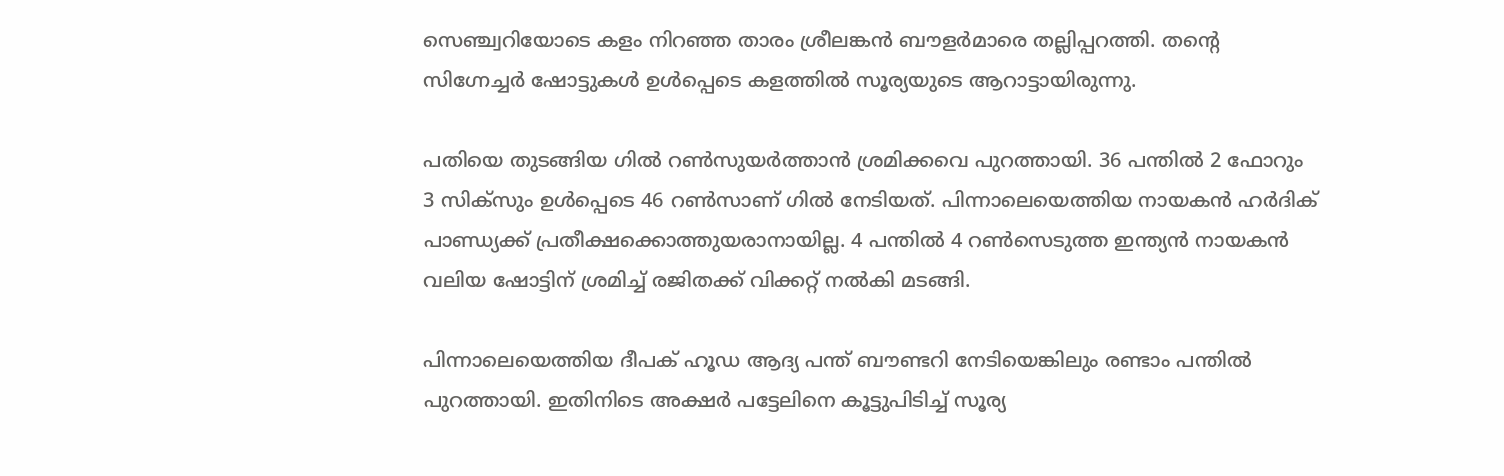സെഞ്ച്വറിയോടെ കളം നിറഞ്ഞ താരം ശ്രീലങ്കന്‍ ബൗളര്‍മാരെ തല്ലിപ്പറത്തി. തന്റെ സിഗ്നേച്ചര്‍ ഷോട്ടുകള്‍ ഉള്‍പ്പെടെ കളത്തില്‍ സൂര്യയുടെ ആറാട്ടായിരുന്നു.

പതിയെ തുടങ്ങിയ ഗില്‍ റണ്‍സുയര്‍ത്താന്‍ ശ്രമിക്കവെ പുറത്തായി. 36 പന്തില്‍ 2 ഫോറും 3 സിക്‌സും ഉള്‍പ്പെടെ 46 റണ്‍സാണ് ഗില്‍ നേടിയത്. പിന്നാലെയെത്തിയ നായകന്‍ ഹര്‍ദിക് പാണ്ഡ്യക്ക് പ്രതീക്ഷക്കൊത്തുയരാനായില്ല. 4 പന്തില്‍ 4 റണ്‍സെടുത്ത ഇന്ത്യന്‍ നായകന്‍ വലിയ ഷോട്ടിന് ശ്രമിച്ച് രജിതക്ക് വിക്കറ്റ് നല്‍കി മടങ്ങി.

പിന്നാലെയെത്തിയ ദീപക് ഹൂഡ ആദ്യ പന്ത് ബൗണ്ടറി നേടിയെങ്കിലും രണ്ടാം പന്തില്‍ പുറത്തായി. ഇതിനിടെ അക്ഷര്‍ പട്ടേലിനെ കൂട്ടുപിടിച്ച് സൂര്യ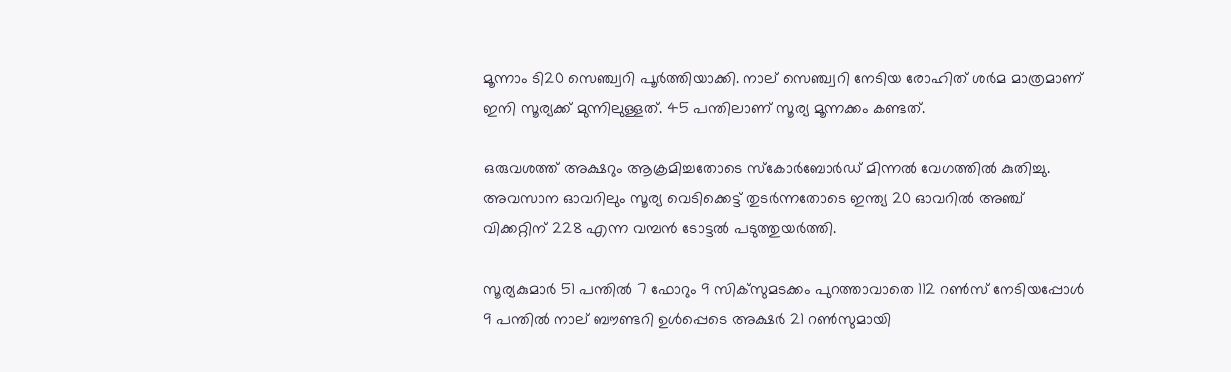മൂന്നാം ടി20 സെഞ്ച്വറി പൂര്‍ത്തിയാക്കി. നാല് സെഞ്ച്വറി നേടിയ രോഹിത് ശര്‍മ മാത്രമാണ് ഇനി സൂര്യക്ക് മുന്നിലുള്ളത്. 45 പന്തിലാണ് സൂര്യ മൂന്നക്കം കണ്ടത്.

ഒരുവശത്ത് അക്ഷറും ആക്രമിച്ചതോടെ സ്‌കോര്‍ബോര്‍ഡ് മിന്നല്‍ വേഗത്തില്‍ കുതിച്ചു. അവസാന ഓവറിലും സൂര്യ വെടിക്കെട്ട് തുടര്‍ന്നതോടെ ഇന്ത്യ 20 ഓവറില്‍ അഞ്ച് വിക്കറ്റിന് 228 എന്ന വമ്പന്‍ ടോട്ടല്‍ പടുത്തുയര്‍ത്തി.

സൂര്യകുമാര്‍ 51 പന്തില്‍ 7 ഫോറും 9 സിക്‌സുമടക്കം പുറത്താവാതെ 112 റണ്‍സ് നേടിയപ്പോള്‍ 9 പന്തില്‍ നാല് ബൗണ്ടറി ഉള്‍പ്പെടെ അക്ഷര്‍ 21 റണ്‍സുമായി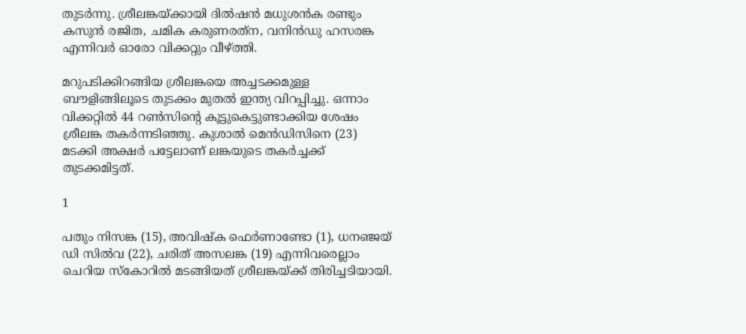തുടര്‍ന്നു. ശ്രീലങ്കയ്ക്കായി ദില്‍ഷന്‍ മധുശന്‍ക രണ്ടും കസുന്‍ രജിത, ചമിക കരുണരത്‌ന, വനിന്‍ഡു ഹസരങ്ക എന്നിവര്‍ ഓരോ വിക്കറ്റും വീഴ്ത്തി.

മറുപടിക്കിറങ്ങിയ ശ്രീലങ്കയെ അച്ചടക്കമുള്ള ബൗളിങ്ങിലൂടെ തുടക്കം മുതല്‍ ഇന്ത്യ വിറപ്പിച്ചു. ഒന്നാം വിക്കറ്റില്‍ 44 റണ്‍സിന്റെ കൂട്ടുകെട്ടുണ്ടാക്കിയ ശേഷം ശ്രീലങ്ക തകര്‍ന്നടിഞ്ഞു. കുശാല്‍ മെന്‍ഡിസിനെ (23) മടക്കി അക്ഷര്‍ പട്ടേലാണ് ലങ്കയുടെ തകര്‍ച്ചക്ക് തുടക്കമിട്ടത്.

1

പതും നിസങ്ക (15), അവിഷ്‌ക ഫെര്‍ണാണ്ടോ (1), ധനഞ്ജയ് ഡി സില്‍വ (22), ചരിത് അസലങ്ക (19) എന്നിവരെല്ലാം ചെറിയ സ്‌കോറില്‍ മടങ്ങിയത് ശ്രീലങ്കയ്ക്ക് തിരിച്ചടിയായി.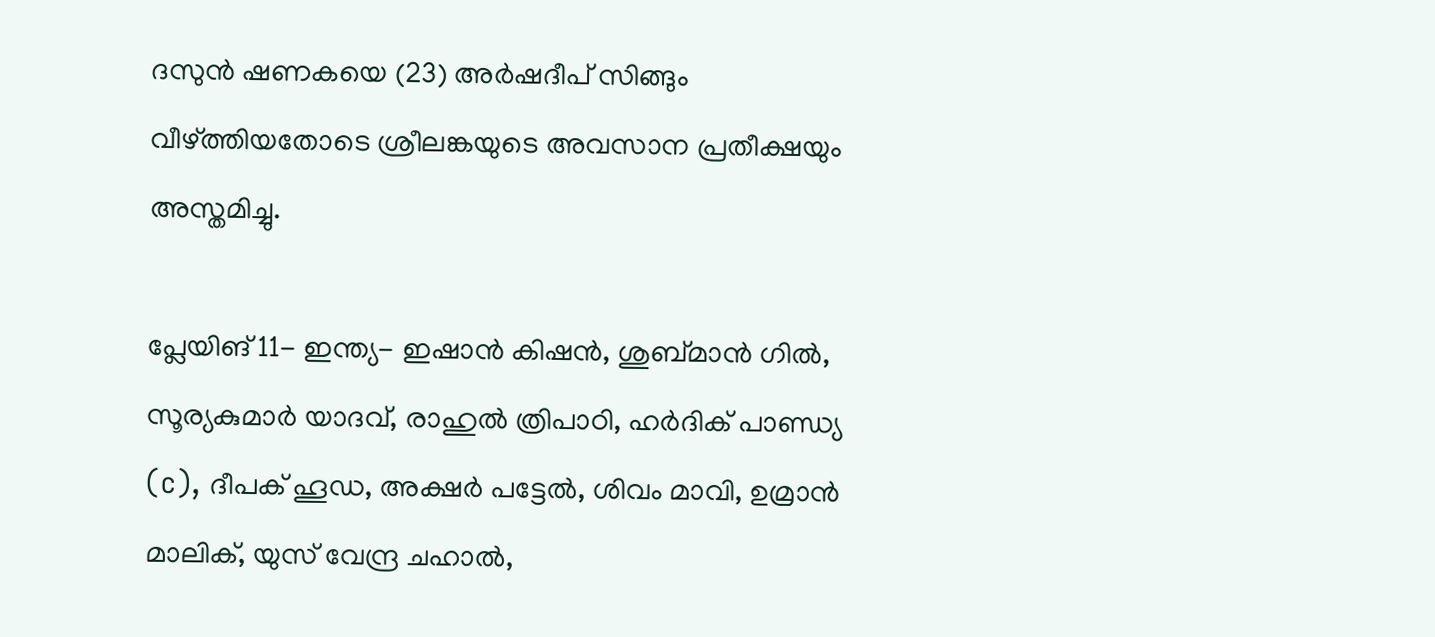ദസുന്‍ ഷണകയെ (23) അര്‍ഷദീപ് സിങ്ങും വീഴ്ത്തിയതോടെ ശ്രീലങ്കയുടെ അവസാന പ്രതീക്ഷയും അസ്തമിച്ചു.

പ്ലേയിങ് 11- ഇന്ത്യ- ഇഷാന്‍ കിഷന്‍, ശുബ്മാന്‍ ഗില്‍, സൂര്യകുമാര്‍ യാദവ്, രാഹുല്‍ ത്രിപാഠി, ഹര്‍ദിക് പാണ്ഡ്യ (c), ദീപക് ഹൂഡ, അക്ഷര്‍ പട്ടേല്‍, ശിവം മാവി, ഉമ്രാന്‍ മാലിക്, യുസ് വേന്ദ്ര ചഹാല്‍,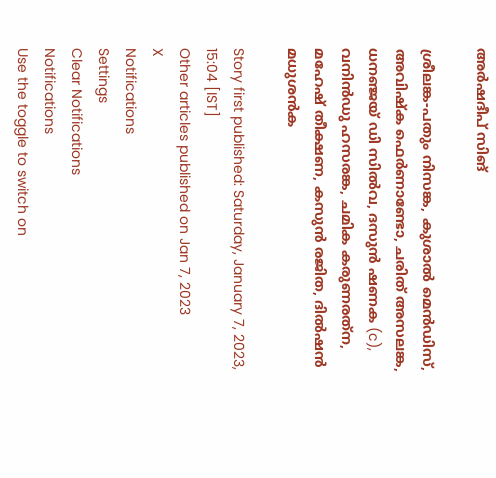അര്‍ഷദീപ് സിങ്

ശ്രീലങ്ക-പതും നിസങ്ക, കുശാല്‍ മെന്‍ഡിസ്, അവിഷ്‌ക ഫെര്‍ണാണ്ടോ, ചരിത് അസലങ്ക, ധനഞ്ജയ് ഡി സില്‍വ, ദസുന്‍ ഷണക (c), വനിന്‍ഡു ഹസരങ്ക, ചമിക കരുണരത്‌ന, മഹേഷ് തീക്ഷണ, കസുന്‍ രജിത, ദില്‍ഷന്‍ മധുശന്‍ക

Story first published: Saturday, January 7, 2023, 15:04 [IST]
Other articles published on Jan 7, 2023
X
Notifications
Settings
Clear Notifications
Notifications
Use the toggle to switch on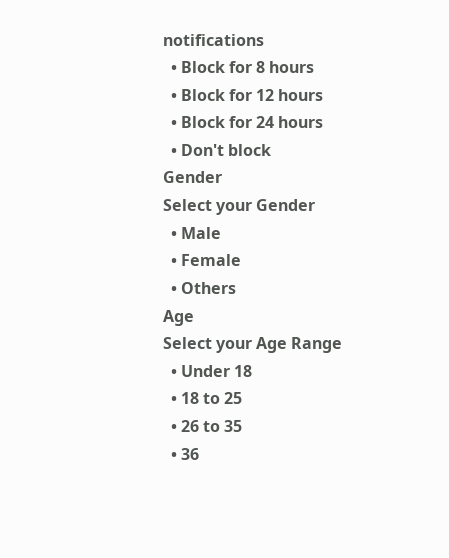notifications
  • Block for 8 hours
  • Block for 12 hours
  • Block for 24 hours
  • Don't block
Gender
Select your Gender
  • Male
  • Female
  • Others
Age
Select your Age Range
  • Under 18
  • 18 to 25
  • 26 to 35
  • 36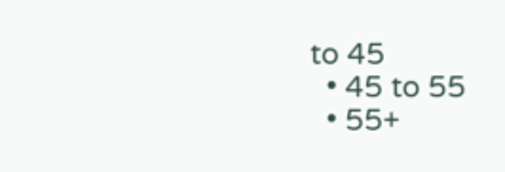to 45
  • 45 to 55
  • 55+